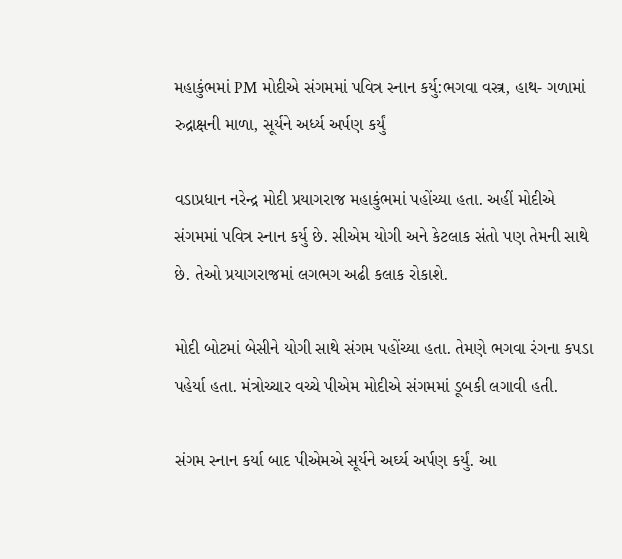મહાકુંભમાં PM મોદીએ સંગમમાં પવિત્ર સ્નાન કર્યુ:ભગવા વસ્ત્ર, હાથ- ગળામાં રુદ્રાક્ષની માળા, સૂર્યને અર્ધ્ય અર્પણ કર્યું

વડાપ્રધાન નરેન્દ્ર મોદી પ્રયાગરાજ મહાકુંભમાં પહોંચ્યા હતા. અહીં મોદીએ સંગમમાં પવિત્ર સ્નાન કર્યુ છે. સીએમ યોગી અને કેટલાક સંતો પણ તેમની સાથે છે. તેઓ પ્રયાગરાજમાં લગભગ અઢી કલાક રોકાશે.

મોદી બોટમાં બેસીને યોગી સાથે સંગમ પહોંચ્યા હતા. તેમણે ભગવા રંગના કપડા પહેર્યા હતા. મંત્રોચ્ચાર વચ્ચે પીએમ મોદીએ સંગમમાં ડૂબકી લગાવી હતી.

સંગમ સ્નાન કર્યા બાદ પીએમએ સૂર્યને અર્ઘ્ય અર્પણ કર્યું. આ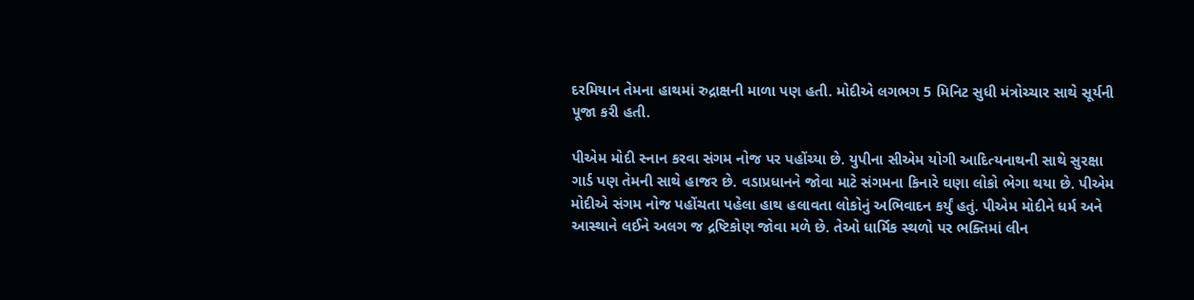દરમિયાન તેમના હાથમાં રુદ્રાક્ષની માળા પણ હતી. મોદીએ લગભગ 5 મિનિટ સુધી મંત્રોચ્ચાર સાથે સૂર્યની પૂજા કરી હતી.

પીએમ મોદી સ્નાન કરવા સંગમ નોજ પર પહોંચ્યા છે. યુપીના સીએમ યોગી આદિત્યનાથની સાથે સુરક્ષા ગાર્ડ પણ તેમની સાથે હાજર છે. વડાપ્રધાનને જોવા માટે સંગમના કિનારે ઘણા લોકો ભેગા થયા છે. પીએમ મોદીએ સંગમ નોજ પહોંચતા પહેલા હાથ હલાવતા લોકોનું અભિવાદન કર્યું હતું. પીએમ મોદીને ધર્મ અને આસ્થાને લઈને અલગ જ દ્રષ્ટિકોણ જોવા મળે છે. તેઓ ધાર્મિક સ્થળો પર ભક્તિમાં લીન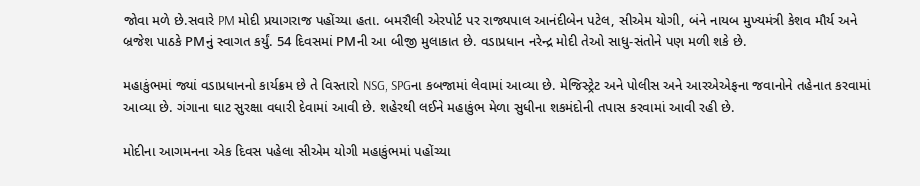જોવા મળે છે.સવારે PM મોદી પ્રયાગરાજ પહોંચ્યા હતા. બમરૌલી એરપોર્ટ પર રાજ્યપાલ આનંદીબેન પટેલ, સીએમ યોગી, બંને નાયબ મુખ્યમંત્રી કેશવ મૌર્ય અને બ્રજેશ પાઠકે PMનું સ્વાગત કર્યું. 54 દિવસમાં PMની આ બીજી મુલાકાત છે. વડાપ્રધાન નરેન્દ્ર મોદી તેઓ સાધુ-સંતોને પણ મળી શકે છે.

મહાકુંભમાં જ્યાં વડાપ્રધાનનો કાર્યક્રમ છે તે વિસ્તારો NSG, SPGના કબજામાં લેવામાં આવ્યા છે. મેજિસ્ટ્રેટ અને પોલીસ અને આરએએફના જવાનોને તહેનાત કરવામાં આવ્યા છે. ગંગાના ઘાટ સુરક્ષા વધારી દેવામાં આવી છે. શહેરથી લઈને મહાકુંભ મેળા સુધીના શકમંદોની તપાસ કરવામાં આવી રહી છે.

મોદીના આગમનના એક દિવસ પહેલા સીએમ યોગી મહાકુંભમાં પહોંચ્યા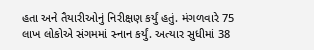હતા અને તૈયારીઓનું નિરીક્ષણ કર્યું હતું. મંગળવારે 75 લાખ લોકોએ સંગમમાં સ્નાન કર્યું. અત્યાર સુધીમાં 38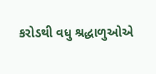કરોડથી વધુ શ્રદ્ધાળુઓએ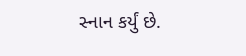સ્નાન કર્યું છે.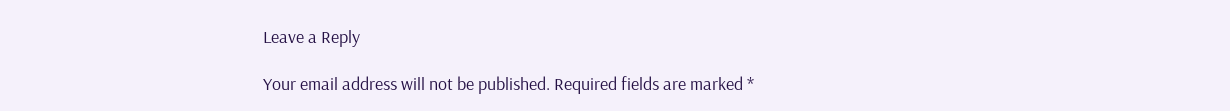Leave a Reply

Your email address will not be published. Required fields are marked *